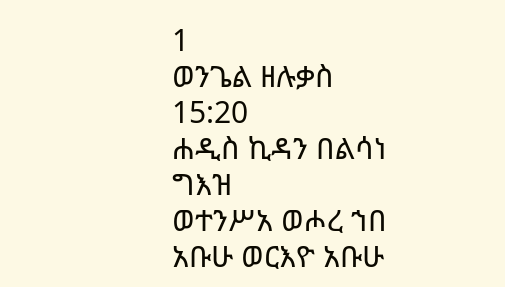1
ወንጌል ዘሉቃስ 15:20
ሐዲስ ኪዳን በልሳነ ግእዝ
ወተንሥአ ወሖረ ኀበ አቡሁ ወርእዮ አቡሁ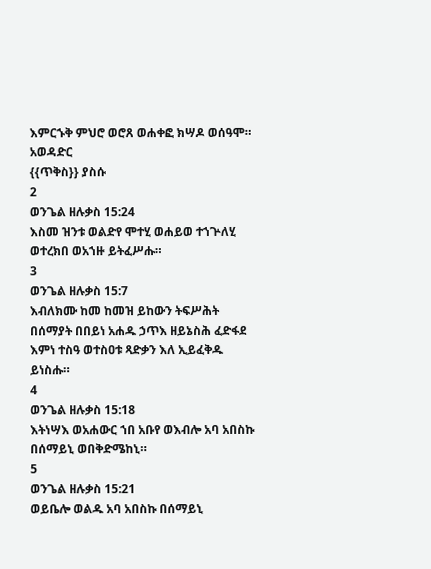እምርኁቅ ምህሮ ወሮጸ ወሐቀፎ ክሣዶ ወሰዓሞ።
አወዳድር
{{ጥቅስ}} ያስሱ
2
ወንጌል ዘሉቃስ 15:24
እስመ ዝንቱ ወልድየ ሞተሂ ወሐይወ ተኀጕለሂ ወተረክበ ወአኀዙ ይትፈሥሑ።
3
ወንጌል ዘሉቃስ 15:7
እብለክሙ ከመ ከመዝ ይከውን ትፍሥሕት በሰማያት በበይነ አሐዱ ኃጥእ ዘይኔስሕ ፈድፋደ እምነ ተስዓ ወተስዐቱ ጻድቃን እለ ኢይፈቅዱ ይነስሑ።
4
ወንጌል ዘሉቃስ 15:18
እትነሣእ ወአሐውር ኀበ አቡየ ወእብሎ አባ አበስኩ በሰማይኒ ወበቅድሜከኒ።
5
ወንጌል ዘሉቃስ 15:21
ወይቤሎ ወልዱ አባ አበስኩ በሰማይኒ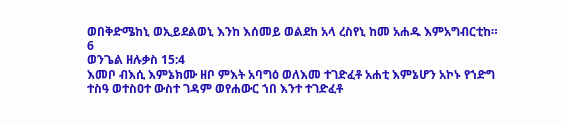ወበቅድሜከኒ ወኢይደልወኒ እንከ እሰመይ ወልደከ አላ ረስየኒ ከመ አሐዱ እምአግብርቲከ።
6
ወንጌል ዘሉቃስ 15:4
እመቦ ብእሲ እምኔክሙ ዘቦ ምእት አባግዕ ወለእመ ተገድፈቶ አሐቲ እምኔሆን አኮኑ የኀድግ ተስዓ ወተስዐተ ውስተ ገዳም ወየሐውር ኀበ እንተ ተገድፈቶ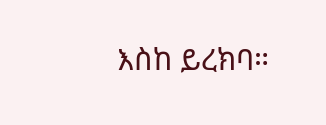እስከ ይረክባ።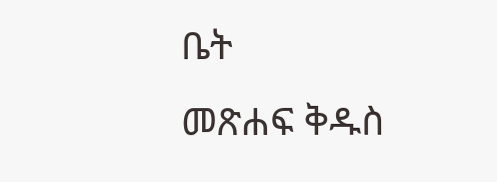ቤት
መጽሐፍ ቅዱስ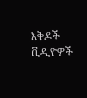እቅዶች
ቪዲዮዎች